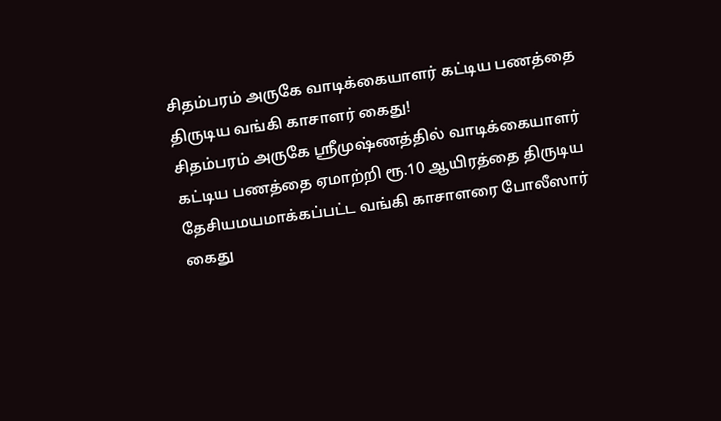சிதம்பரம் அருகே வாடிக்கையாளர் கட்டிய பணத்தை திருடிய வங்கி காசாளர் கைது!
சிதம்பரம் அருகே ஸ்ரீமுஷ்ணத்தில் வாடிக்கையாளர் கட்டிய பணத்தை ஏமாற்றி ரூ.10 ஆயிரத்தை திருடிய தேசியமயமாக்கப்பட்ட வங்கி காசாளரை போலீஸார் கைது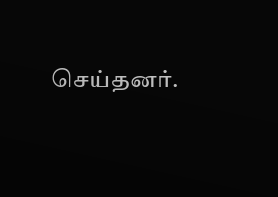செய்தனர்.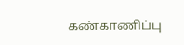கண்காணிப்பு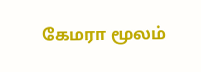கேமரா மூலம்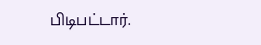பிடிபட்டார்.